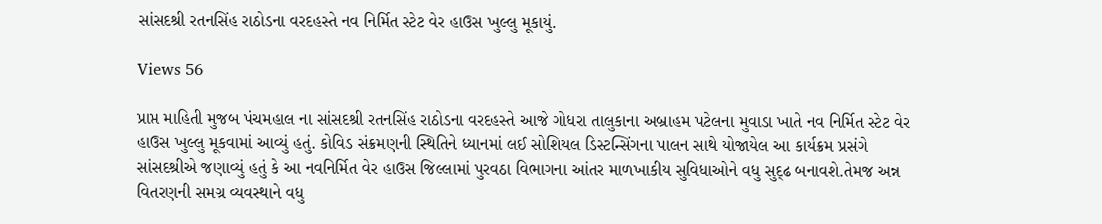સાંસદશ્રી રતનસિંહ રાઠોડના વરદહસ્તે નવ નિર્મિત સ્ટેટ વેર હાઉસ ખુલ્લુ મૂકાયું.

Views 56

પ્રાપ્ત માહિતી મુજબ પંચમહાલ ના સાંસદશ્રી રતનસિંહ રાઠોડના વરદહસ્તે આજે ગોધરા તાલુકાના અબ્રાહમ પટેલના મુવાડા ખાતે નવ નિર્મિત સ્ટેટ વેર હાઉસ ખુલ્લુ મૂકવામાં આવ્યું હતું. કોવિડ સંક્રમણની સ્થિતિને ધ્યાનમાં લઈ સોશિયલ ડિસ્ટન્સિંગના પાલન સાથે યોજાયેલ આ કાર્યક્રમ પ્રસંગે સાંસદશ્રીએ જણાવ્યું હતું કે આ નવનિર્મિત વેર હાઉસ જિલ્લામાં પુરવઠા વિભાગના આંતર માળખાકીય સુવિધાઓને વધુ સુદ્ઢ બનાવશે.તેમજ અન્ન વિતરણની સમગ્ર વ્યવસ્થાને વધુ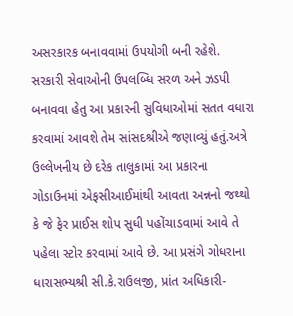અસરકારક બનાવવામાં ઉપયોગી બની રહેશે. સરકારી સેવાઓની ઉપલબ્ધિ સરળ અને ઝડપી બનાવવા હેતુ આ પ્રકારની સુવિધાઓમાં સતત વધારા કરવામાં આવશે તેમ સાંસદશ્રીએ જણાવ્યું હતું.અત્રે ઉલ્લેખનીય છે દરેક તાલુકામાં આ પ્રકારના ગોડાઉનમાં એફસીઆઈમાંથી આવતા અન્નનો જથ્થો કે જે ફેર પ્રાઈસ શોપ સુધી પહોંચાડવામાં આવે તે પહેલા સ્ટોર કરવામાં આવે છે. આ પ્રસંગે ગોધરાના ધારાસભ્યશ્રી સી.કે.રાઉલજી, પ્રાંત અધિકારી-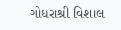ગોધરાશ્રી વિશાલ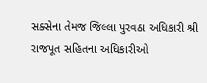સક્સેના તેમજ જિલ્લા પુરવઠા અધિકારી શ્રી રાજપૂત સહિતના અધિકારીઓ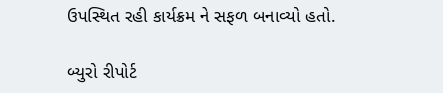ઉપસ્થિત રહી કાર્યક્રમ ને સફળ બનાવ્યો હતો.

બ્યુરો રીપોર્ટ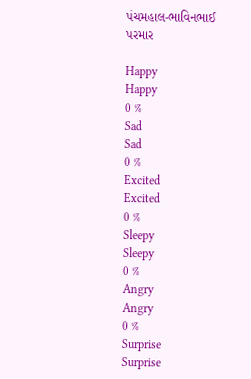પંચમહાલ-ભાવિનભાઈ પરમાર

Happy
Happy
0 %
Sad
Sad
0 %
Excited
Excited
0 %
Sleepy
Sleepy
0 %
Angry
Angry
0 %
Surprise
Surprise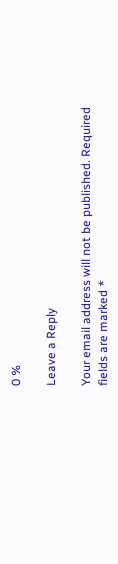0 %

Leave a Reply

Your email address will not be published. Required fields are marked *